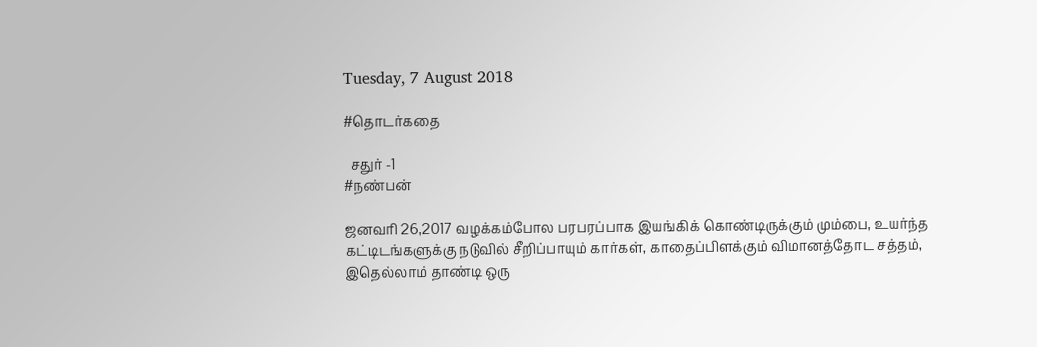Tuesday, 7 August 2018

#தொடர்கதை

  சதுர் -1
#நண்பன்

ஜனவரி 26,2017 வழக்கம்போல பரபரப்பாக இயங்கிக் கொண்டிருக்கும் மும்பை, உயர்ந்த கட்டிடங்களுக்கு நடுவில் சீறிப்பாயும் கார்கள், காதைப்பிளக்கும் விமானத்தோட சத்தம், இதெல்லாம் தாண்டி ஒரு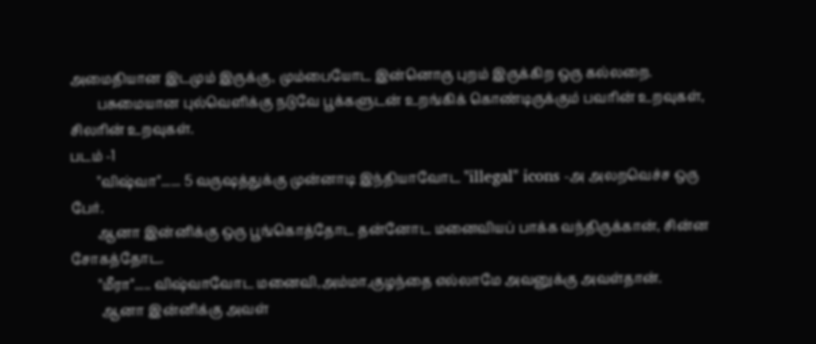அமைதியான இடமும் இருக்கு, மும்பையோட இன்னொரு புறம் இருக்கிற ஒரு கல்லறை.
        பசுமையான புல்வெளிக்கு நடுவே பூக்களுடன் உறங்கிக் கொண்டிருக்கும் பவரின் உறவுகள், சிலரின் உறவுகள்.
படம் -1
        "விஷ்வா"...... 5 வருஷத்துக்கு முன்னாடி இந்தியாவோட "illegal" icons -அ அலறவெச்ச ஒரு பேர்.
        ஆனா இன்னிக்கு ஒரு பூங்கொத்தோட தன்னோட மனைவியப் பாக்க வந்திருக்கான், சின்ன சோகத்தோட.
        "மீரா"..... விஷ்வாவோட மனைவி,அம்மா,குழந்தை எல்லாமே அவனுக்கு அவள்தான்.
         ஆனா இன்னிக்கு அவள்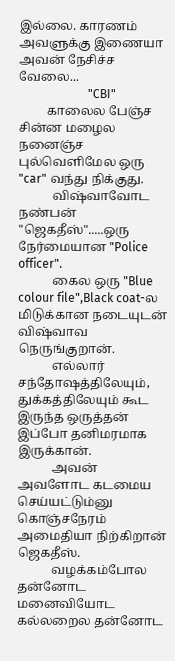இல்லை. காரணம் அவளுக்கு இணையா அவன் நேசிச்ச வேலை...
                       "CBI"
         காலைல பேஞ்ச சின்ன மழைல நனைஞ்ச புல்வெளிமேல ஒரு "car" வந்து நிக்குது.
           விஷ்வாவோட நண்பன் "ஜெகதீஸ்".....ஒரு நேர்மையான "Police officer".
           கைல ஒரு "Blue colour file",Black coat-ல மிடுக்கான நடையுடன் விஷ்வாவ நெருங்குறான்.
           எல்லார் சந்தோஷத்திலேயும், துக்கத்திலேயும் கூட இருந்த ஒருத்தன் இப்போ தனிமரமாக இருக்கான்.
           அவன் அவளோட கடமைய செய்யட்டும்னு கொஞ்சநேரம் அமைதியா நிற்கிறான் ஜெகதீஸ்.
           வழக்கம்போல தன்னோட மனைவியோட கல்லறைல தன்னோட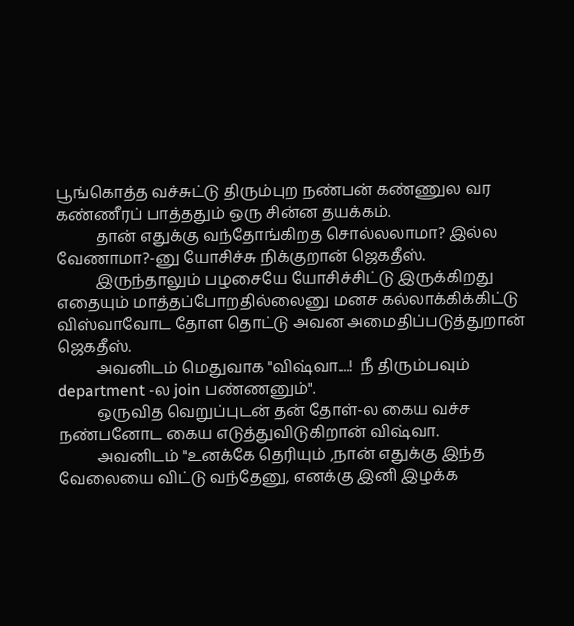பூங்கொத்த வச்சுட்டு திரும்புற நண்பன் கண்ணுல வர கண்ணீரப் பாத்ததும் ஒரு சின்ன தயக்கம்.
          தான் எதுக்கு வந்தோங்கிறத சொல்லலாமா? இல்ல வேணாமா?-னு யோசிச்சு நிக்குறான் ஜெகதீஸ்.
          இருந்தாலும் பழசையே யோசிச்சிட்டு இருக்கிறது எதையும் மாத்தப்போறதில்லைனு மனச கல்லாக்கிக்கிட்டு விஸ்வாவோட தோள தொட்டு அவன அமைதிப்படுத்துறான் ஜெகதீஸ்.
          அவனிடம் மெதுவாக "விஷ்வா....!  நீ திரும்பவும் department -ல join பண்ணனும்".
          ஒருவித வெறுப்புடன் தன் தோள்-ல கைய வச்ச நண்பனோட கைய எடுத்துவிடுகிறான் விஷ்வா.
          அவனிடம் "உனக்கே தெரியும் ,நான் எதுக்கு இந்த வேலையை விட்டு வந்தேனு, எனக்கு இனி இழக்க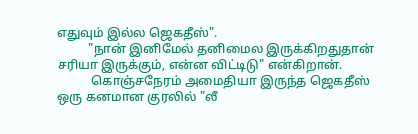எதுவும் இல்ல ஜெகதீஸ்".
          "நான் இனிமேல் தனிமைல இருக்கிறதுதான் சரியா இருக்கும், என்ன விட்டிடு" என்கிறான்.
           கொஞ்சநேரம் அமைதியா இருந்த ஜெகதீஸ் ஒரு கனமான குரலில் "லீ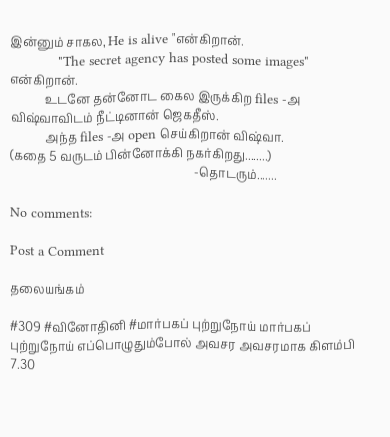இன்னும் சாகல, He is alive "என்கிறான்.
            "The secret agency has posted some images" என்கிறான்.
            உடனே தன்னோட கைல இருக்கிற files -அ விஷ்வாவிடம் நீட்டினான் ஜெகதீஸ்.
            அந்த files -அ open செய்கிறான் விஷ்வா.
(கதை 5 வருடம் பின்னோக்கி நகர்கிறது........)
                                                               -தொடரும்.......

No comments:

Post a Comment

தலையங்கம்

#309 #வினோதினி #மார்பகப் புற்றுநோய் மார்பகப் புற்றுநோய் எப்பொழுதும்போல் அவசர அவசரமாக கிளம்பி 7.30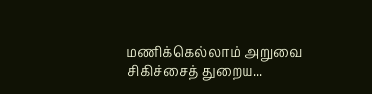மணிக்கெல்லாம் அறுவை சிகிச்சைத் துறைய...